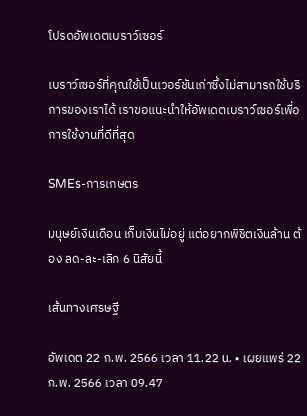โปรดอัพเดตเบราว์เซอร์

เบราว์เซอร์ที่คุณใช้เป็นเวอร์ชันเก่าซึ่งไม่สามารถใช้บริการของเราได้ เราขอแนะนำให้อัพเดตเบราว์เซอร์เพื่อการใช้งานที่ดีที่สุด

SMEs-การเกษตร

มนุษย์เงินเดือน เก็บเงินไม่อยู่ แต่อยากพิชิตเงินล้าน ต้อง ลด-ละ-เลิก 6 นิสัยนี้

เส้นทางเศรษฐี

อัพเดต 22 ก.พ. 2566 เวลา 11.22 น. • เผยแพร่ 22 ก.พ. 2566 เวลา 09.47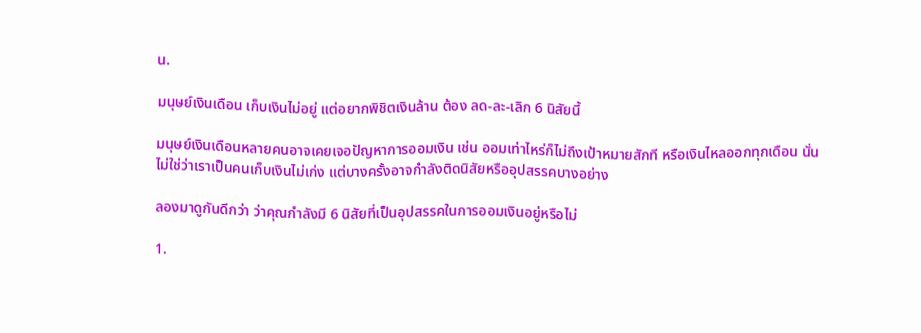น.

มนุษย์เงินเดือน เก็บเงินไม่อยู่ แต่อยากพิชิตเงินล้าน ต้อง ลด-ละ-เลิก 6 นิสัยนี้

มนุษย์เงินเดือนหลายคนอาจเคยเจอปัญหาการออมเงิน เช่น ออมเท่าไหร่ก็ไม่ถึงเป้าหมายสักที หรือเงินไหลออกทุกเดือน นั่นไม่ใช่ว่าเราเป็นคนเก็บเงินไม่เก่ง แต่บางครั้งอาจกำลังติดนิสัยหรืออุปสรรคบางอย่าง

ลองมาดูกันดีกว่า ว่าคุณกำลังมี 6 นิสัยที่เป็นอุปสรรคในการออมเงินอยู่หรือไม่

1.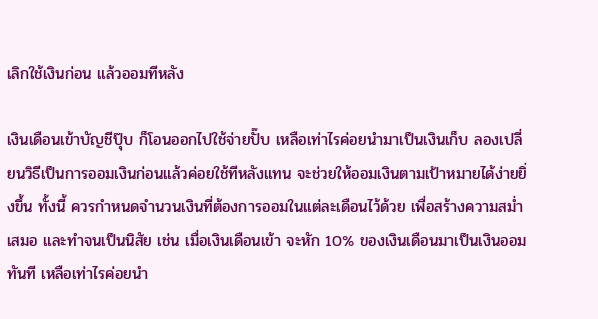เลิกใช้เงินก่อน แล้วออมทีหลัง

เงินเดือนเข้าบัญชีปุ๊บ ก็โอนออกไปใช้จ่ายปั๊บ เหลือเท่าไรค่อยนำมาเป็นเงินเก็บ ลองเปลี่ยนวิธีเป็นการออมเงินก่อนแล้วค่อยใช้ทีหลังแทน จะช่วยให้ออมเงินตามเป้าหมายได้ง่ายยิ่งขึ้น ทั้งนี้ ควรกำหนดจำนวนเงินที่ต้องการออมในแต่ละเดือนไว้ด้วย เพื่อสร้างความสม่ำเสมอ และทำจนเป็นนิสัย เช่น เมื่อเงินเดือนเข้า จะหัก 10% ของเงินเดือนมาเป็นเงินออมทันที เหลือเท่าไรค่อยนำ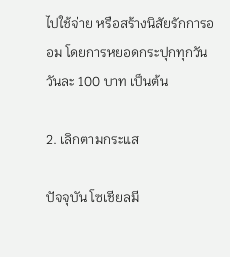ไปใช้จ่าย หรือสร้างนิสัยรักการออม โดยการหยอดกระปุกทุกวัน วันละ 100 บาท เป็นต้น

2. เลิกตามกระแส

ปัจจุบัน โซเชียลมี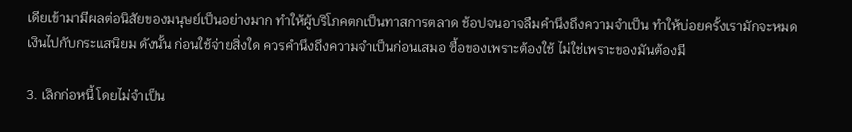เดียเข้ามามีผลต่อนิสัยของมนุษย์เป็นอย่างมาก ทำให้ผู้บริโภคตกเป็นทาสการตลาด ช้อปจนอาจลืมคำนึงถึงความจำเป็น ทำให้บ่อยครั้งเรามักจะหมดเงินไปกับกระแสนิยม ดังนั้น ก่อนใช้จ่ายสิ่งใด ควรคำนึงถึงความจำเป็นก่อนเสมอ ซื้อของเพราะต้องใช้ ไม่ใช่เพราะของมันต้องมี

3. เลิกก่อหนี้ โดยไม่จำเป็น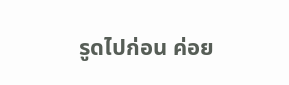รูดไปก่อน ค่อย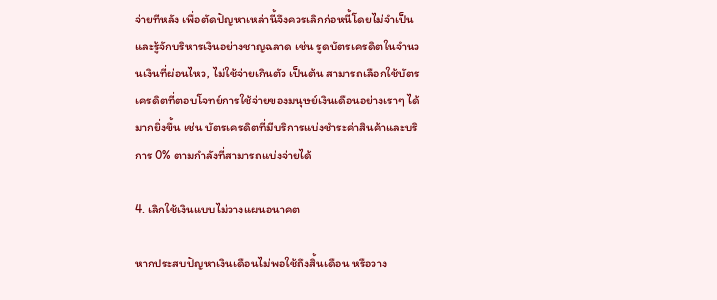จ่ายทีหลัง เพื่อตัดปัญหาเหล่านี้จึงควรเลิกก่อหนี้โดยไม่จำเป็น และรู้จักบริหารเงินอย่างชาญฉลาด เช่น รูดบัตรเครดิตในจำนวนเงินที่ผ่อนไหว, ไม่ใช้จ่ายเกินตัว เป็นต้น สามารถเลือกใช้บัตรเครดิตที่ตอบโจทย์การใช้จ่ายของมนุษย์เงินเดือนอย่างเราๆ ได้มากยิ่งขึ้น เช่น บัตรเครดิตที่มีบริการแบ่งชำระค่าสินค้าและบริการ 0% ตามกำลังที่สามารถแบ่งจ่ายได้

4. เลิกใช้เงินแบบไม่วางแผนอนาคต

หากประสบปัญหาเงินเดือนไม่พอใช้ถึงสิ้นเดือน หรือวาง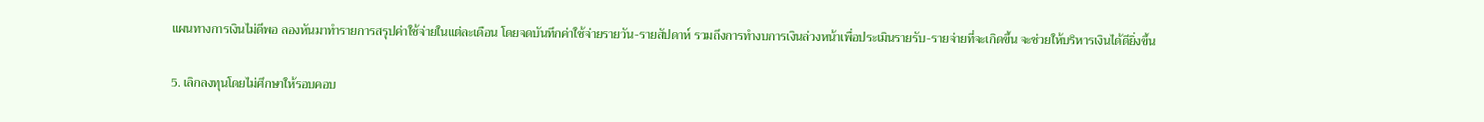แผนทางการเงินไม่ดีพอ ลองหันมาทำรายการสรุปค่าใช้จ่ายในแต่ละเดือน โดยจดบันทึกค่าใช้จ่ายรายวัน-รายสัปดาห์ รวมถึงการทำงบการเงินล่วงหน้าเพื่อประเมินรายรับ-รายจ่ายที่จะเกิดขึ้น จะช่วยให้บริหารเงินได้ดียิ่งขึ้น

5. เลิกลงทุนโดยไม่ศึกษาให้รอบคอบ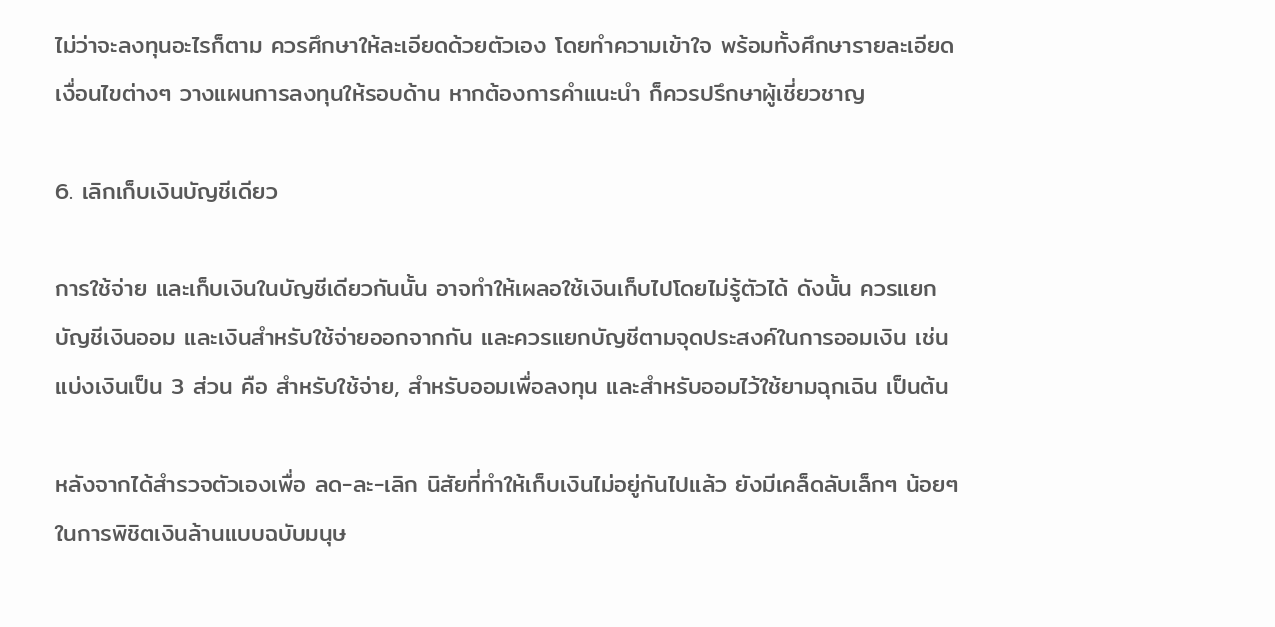ไม่ว่าจะลงทุนอะไรก็ตาม ควรศึกษาให้ละเอียดด้วยตัวเอง โดยทำความเข้าใจ พร้อมทั้งศึกษารายละเอียดเงื่อนไขต่างๆ วางแผนการลงทุนให้รอบด้าน หากต้องการคำแนะนำ ก็ควรปรึกษาผู้เชี่ยวชาญ

6. เลิกเก็บเงินบัญชีเดียว

การใช้จ่าย และเก็บเงินในบัญชีเดียวกันนั้น อาจทำให้เผลอใช้เงินเก็บไปโดยไม่รู้ตัวได้ ดังนั้น ควรแยกบัญชีเงินออม และเงินสำหรับใช้จ่ายออกจากกัน และควรแยกบัญชีตามจุดประสงค์ในการออมเงิน เช่น แบ่งเงินเป็น 3 ส่วน คือ สำหรับใช้จ่าย, สำหรับออมเพื่อลงทุน และสำหรับออมไว้ใช้ยามฉุกเฉิน เป็นต้น

หลังจากได้สำรวจตัวเองเพื่อ ลด-ละ-เลิก นิสัยที่ทำให้เก็บเงินไม่อยู่กันไปแล้ว ยังมีเคล็ดลับเล็กๆ น้อยๆ ในการพิชิตเงินล้านแบบฉบับมนุษ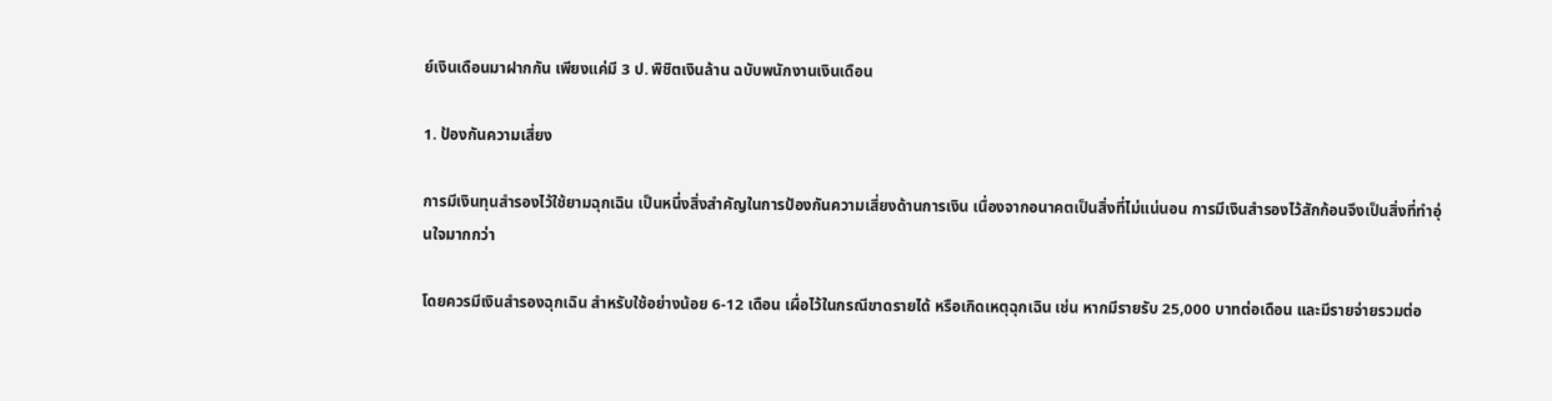ย์เงินเดือนมาฝากกัน เพียงแค่มี 3 ป. พิชิตเงินล้าน ฉบับพนักงานเงินเดือน

1. ป้องกันความเสี่ยง

การมีเงินทุนสำรองไว้ใช้ยามฉุกเฉิน เป็นหนึ่งสิ่งสำคัญในการป้องกันความเสี่ยงด้านการเงิน เนื่องจากอนาคตเป็นสิ่งที่ไม่แน่นอน การมีเงินสำรองไว้สักก้อนจึงเป็นสิ่งที่ทำอุ่นใจมากกว่า

โดยควรมีเงินสำรองฉุกเฉิน สำหรับใช้อย่างน้อย 6-12 เดือน เผื่อไว้ในกรณีขาดรายได้ หรือเกิดเหตุฉุกเฉิน เช่น หากมีรายรับ 25,000 บาทต่อเดือน และมีรายจ่ายรวมต่อ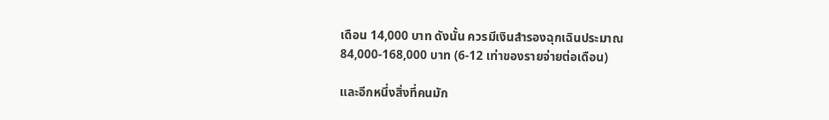เดือน 14,000 บาท ดังนั้น ควรมีเงินสำรองฉุกเฉินประมาณ 84,000-168,000 บาท (6-12 เท่าของรายจ่ายต่อเดือน)

และอีกหนึ่งสิ่งที่คนมัก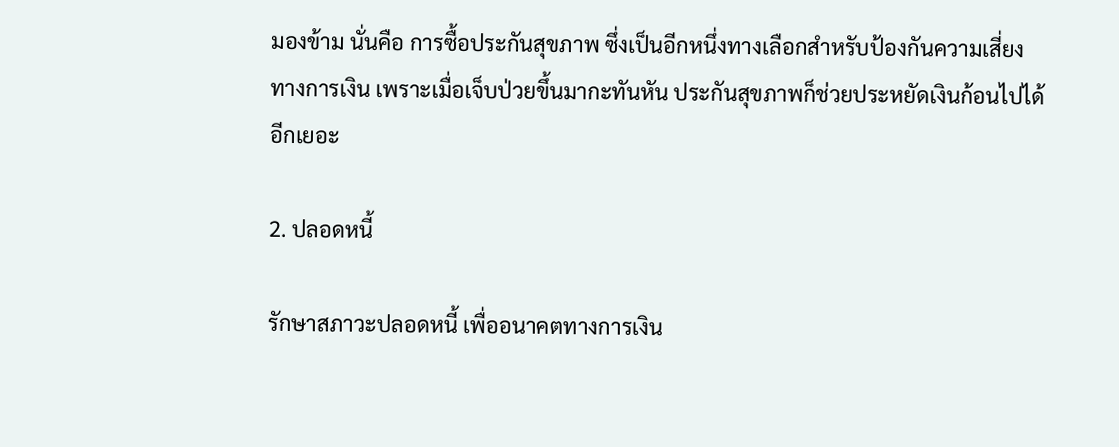มองข้าม นั่นคือ การซื้อประกันสุขภาพ ซึ่งเป็นอีกหนึ่งทางเลือกสำหรับป้องกันความเสี่ยงทางการเงิน เพราะเมื่อเจ็บป่วยขึ้นมากะทันหัน ประกันสุขภาพก็ช่วยประหยัดเงินก้อนไปได้อีกเยอะ

2. ปลอดหนี้

รักษาสภาวะปลอดหนี้ เพื่ออนาคตทางการเงิน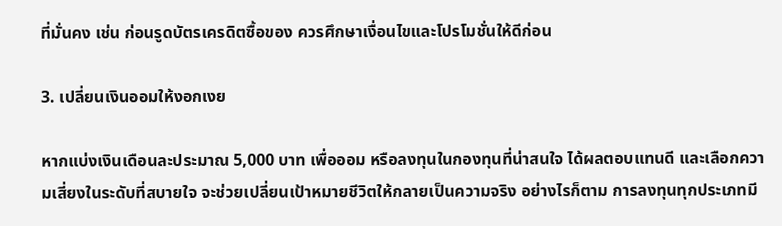ที่มั่นคง เช่น ก่อนรูดบัตรเครดิตซื้อของ ควรศึกษาเงื่อนไขและโปรโมชั่นให้ดีก่อน

3. เปลี่ยนเงินออมให้งอกเงย

หากแบ่งเงินเดือนละประมาณ 5,000 บาท เพื่อออม หรือลงทุนในกองทุนที่น่าสนใจ ได้ผลตอบแทนดี และเลือกความเสี่ยงในระดับที่สบายใจ จะช่วยเปลี่ยนเป้าหมายชีวิตให้กลายเป็นความจริง อย่างไรก็ตาม การลงทุนทุกประเภทมี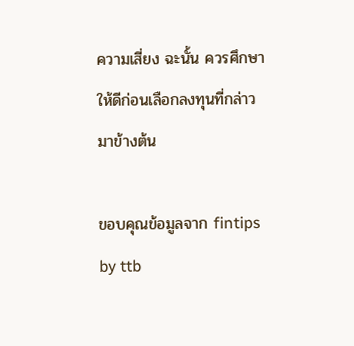ความเสี่ยง ฉะนั้น ควรศึกษาให้ดีก่อนเลือกลงทุนที่กล่าวมาข้างต้น

ขอบคุณข้อมูลจาก fintips by ttb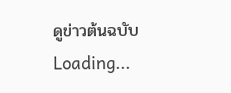ดูข่าวต้นฉบับ
Loading...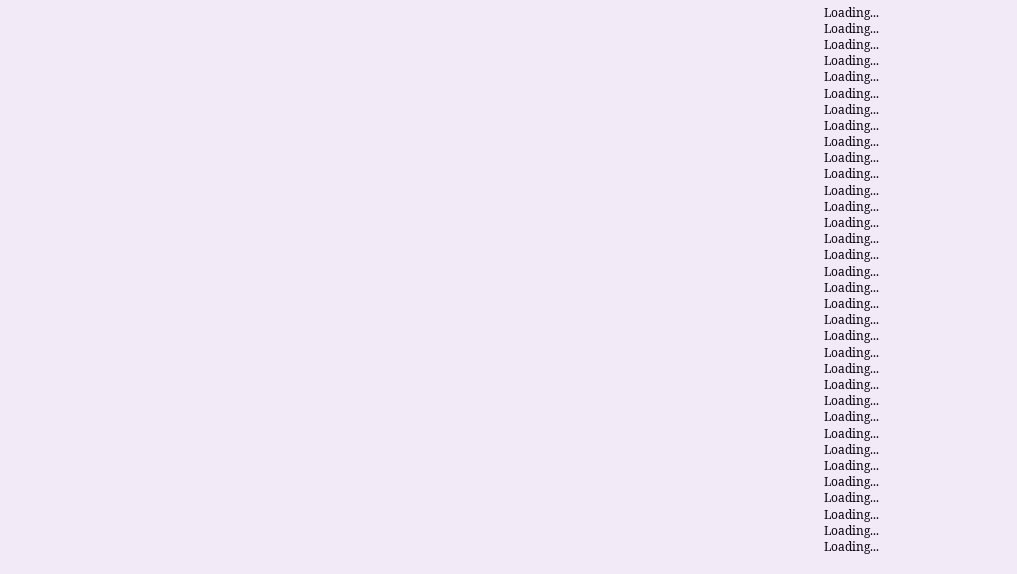Loading...
Loading...
Loading...
Loading...
Loading...
Loading...
Loading...
Loading...
Loading...
Loading...
Loading...
Loading...
Loading...
Loading...
Loading...
Loading...
Loading...
Loading...
Loading...
Loading...
Loading...
Loading...
Loading...
Loading...
Loading...
Loading...
Loading...
Loading...
Loading...
Loading...
Loading...
Loading...
Loading...
Loading...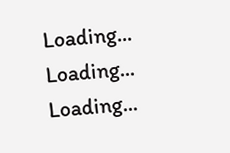Loading...
Loading...
Loading...